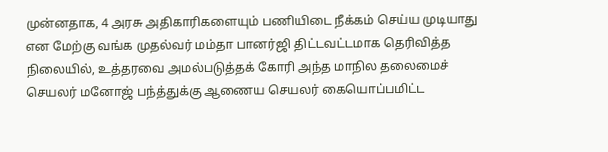முன்னதாக, 4 அரசு அதிகாரிகளையும் பணியிடை நீக்கம் செய்ய முடியாது என மேற்கு வங்க முதல்வர் மம்தா பானர்ஜி திட்டவட்டமாக தெரிவித்த நிலையில், உத்தரவை அமல்படுத்தக் கோரி அந்த மாநில தலைமைச் செயலர் மனோஜ் பந்த்துக்கு ஆணைய செயலர் கையொப்பமிட்ட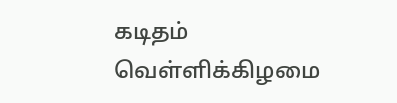கடிதம் வெள்ளிக்கிழமை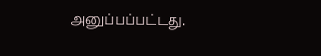அனுப்பப்பட்டது.